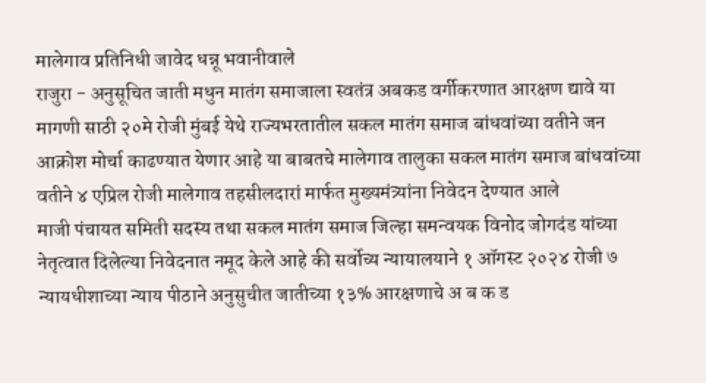मालेगाव प्रतिनिधी जावेद धन्नू भवानीवाले
राजुरा - अनुसूचित जाती मधुन मातंग समाजाला स्वतंत्र अबकड वर्गीकरणात आरक्षण द्यावे या मागणी साठी २०मे रोजी मुंबई येथे राज्यभरतातील सकल मातंग समाज बांधवांच्या वतीने जन आक्रोश मोर्चा काढण्यात येणार आहे या बाबतचे मालेगाव तालुका सकल मातंग समाज बांधवांच्या वतीने ४ एप्रिल रोजी मालेगाव तहसीलदारां मार्फत मुख्यमंत्र्यांना निवेदन देण्यात आले
माजी पंचायत समिती सदस्य तथा सकल मातंग समाज जिल्हा समन्वयक विनोद जोगदंड यांच्या नेतृत्वात दिलेल्या निवेदनात नमूद केले आहे की सर्वोच्य न्यायालयाने १ ऑगस्ट २०२४ रोजी ७ न्यायधीशाच्या न्याय पीठाने अनुसुचीत जातीच्या १३% आरक्षणाचे अ ब क ड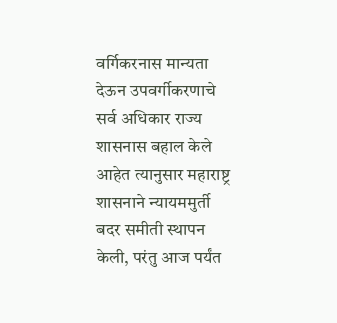वर्गिकरनास मान्यता देऊन उपवर्गीकरणाचे सर्व अधिकार राज्य शासनास बहाल केले आहेत त्यानुसार महाराष्ट्र शासनाने न्यायममुर्ती बदर समीती स्थापन केली, परंतु आज पर्यंत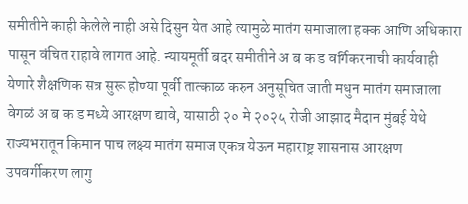समीतीने काही केलेले नाही असे दिसुन येत आहे त्यामुळे मातंग समाजाला हक्क आणि अधिकारा पासून वंचित राहावे लागत आहे. न्यायमूर्ती बदर समीतीने अ ब क ड वर्गिकरनाची कार्यवाही येणारे शैक्षणिक सत्र सुरू होण्या पूर्वी तात्काळ करुन अनुसूचित जाती मधुन मातंग समाजाला वेगळं अ ब क ड मध्ये आरक्षण द्यावे, यासाठी २० मे २०२५ रोजी आझाद मैदान मुंबई येथे राज्यभरातून किमान पाच लक्ष्य मातंग समाज एकत्र येऊन महाराष्ट्र शासनास आरक्षण उपवर्गीकरण लागु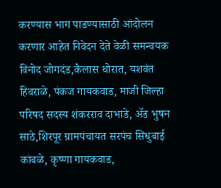करण्यास भाग पाडण्यासाठी आंदोलन करणार आहेत निवेदन देते वेळी समन्वयक विनोद जोगदंड,कैलास थोरात, यशवंत हिवराळे, पंकज गायकवाड, माजी जिल्हा परिषद सदस्य शंकरराव दाभाडे, ॲड भुषन साठे,शिरपूर ग्रामपंचायत सरपंच सिधुबाई कांबळे, कृष्णा गायकवाड,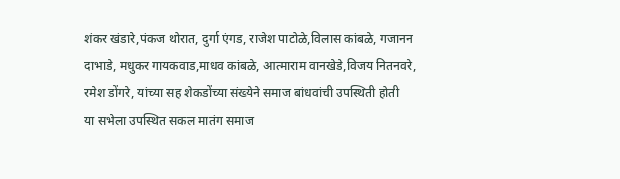शंकर खंडारे,पंकज थोरात, दुर्गा एंगड, राजेश पाटोळे,विलास कांबळे, गजानन दाभाडे, मधुकर गायकवाड,माधव कांबळे, आत्माराम वानखेडे,विजय नितनवरे, रमेश डोंगरे, यांच्या सह शेकडोंच्या संख्येने समाज बांधवांची उपस्थिती होती
या सभेला उपस्थित सकल मातंग समाज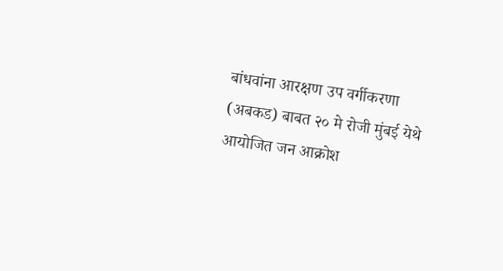बांधवांना आरक्षण उप वर्गीकरणा (अबकड) बाबत २० मे रोजी मुंबई येथे आयोजित जन आक्रोश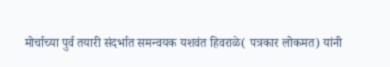मोर्चाच्या पुर्व तयारी संदर्भात समन्वयक यशवंत हिवराळे( पत्रकार लोकमत) यांनी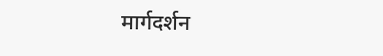मार्गदर्शन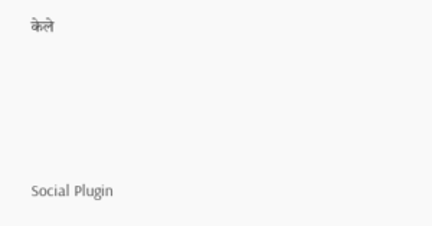केले





Social Plugin